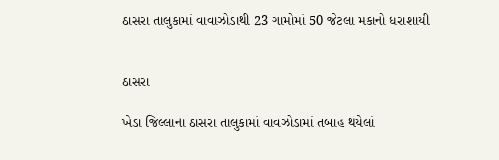ઠાસરા તાલુકામાં વાવાઝોડાથી 23 ગામોમાં 50 જેટલા મકાનો ધરાશાયી


ઠાસરા

ખેડા જિલ્લાના ઠાસરા તાલુકામાં વાવઝોડામાં તબાહ થયેલાં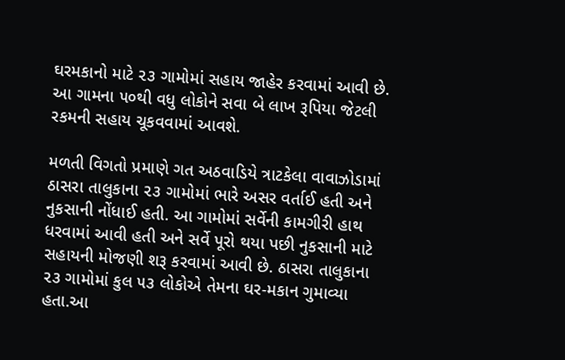ઘરમકાનો માટે ૨૩ ગામોમાં સહાય જાહેર કરવામાં આવી છે. આ ગામના ૫૦થી વધુ લોકોને સવા બે લાખ રૂપિયા જેટલી રકમની સહાય ચૂકવવામાં આવશે.

મળતી વિગતો પ્રમાણે ગત અઠવાડિયે ત્રાટકેલા વાવાઝોડામાં ઠાસરા તાલુકાના ૨૩ ગામોમાં ભારે અસર વર્તાઈ હતી અને નુકસાની નોંધાઈ હતી. આ ગામોમાં સર્વેની કામગીરી હાથ ધરવામાં આવી હતી અને સર્વે પૂરો થયા પછી નુકસાની માટે સહાયની મોજણી શરૂ કરવામાં આવી છે. ઠાસરા તાલુકાના ૨૩ ગામોમાં કુલ ૫૩ લોકોએ તેમના ઘર-મકાન ગુમાવ્યા હતા.આ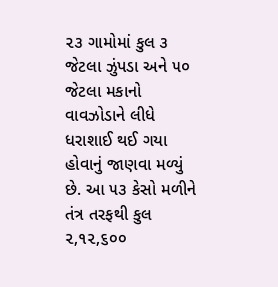૨૩ ગામોમાં કુલ ૩ જેટલા ઝુંપડા અને ૫૦ જેટલા મકાનો વાવઝોડાને લીધે ધરાશાઈ થઈ ગયા હોવાનું જાણવા મળ્યું છે. આ ૫૩ કેસો મળીને તંત્ર તરફથી કુલ ૨,૧૨,૬૦૦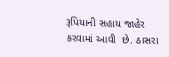રૂપિયાની સહાય જાહેર કરવામાં આવી  છે. ઠાસરા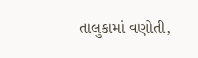તાલુકામાં વણોતી,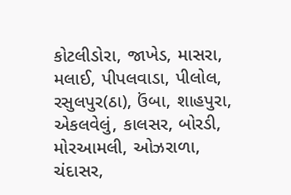કોટલીડોરા, જાખેડ, માસરા, મલાઈ, પીપલવાડા, પીલોલ, રસુલપુર(ઠા), ઉંબા, શાહપુરા, એકલવેલું, કાલસર, બોરડી, મોરઆમલી, ઓઝરાળા, ચંદાસર,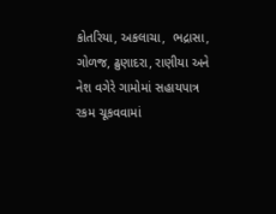કોતરિયા, અકલાચા,  ભદ્રાસા, ગોળજ, ઢુણાદરા, રાણીયા અને નેશ વગેરે ગામોમાં સહાયપાત્ર રકમ ચૂકવવામાં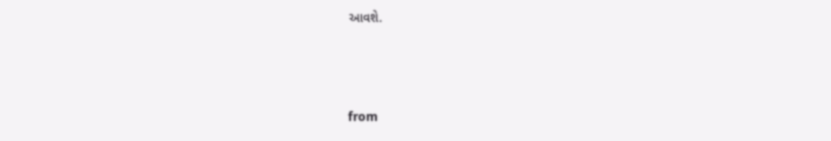આવશે.



from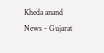Kheda anand News - Gujarat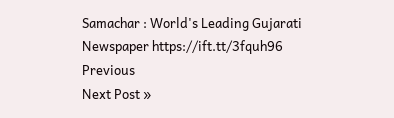Samachar : World's Leading Gujarati Newspaper https://ift.tt/3fquh96
Previous
Next Post »